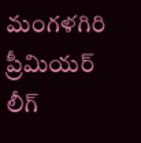మంగళగిరి ప్రీమియర్‌ లీగ్‌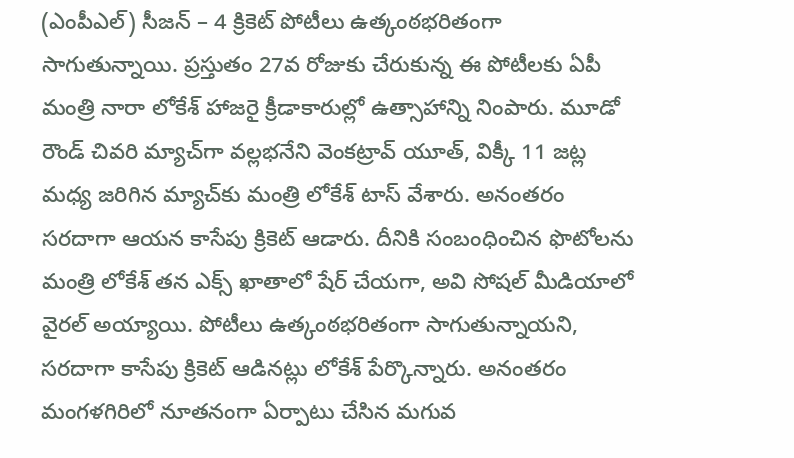(ఎంపీఎల్‌) సీజన్‌ – 4 క్రికెట్‌ పోటీలు ఉత్కంఠభరితంగా సాగుతున్నాయి. ప్రస్తుతం 27వ రోజుకు చేరుకున్న ఈ పోటీలకు ఏపీ మంత్రి నారా లోకేశ్‌ హాజరై క్రీడాకారుల్లో ఉత్సాహాన్ని నింపారు. మూడో రౌండ్‌ చివరి మ్యాచ్‌గా వల్లభనేని వెంకట్రావ్‌ యూత్‌, విక్కీ 11 జట్ల మధ్య జరిగిన మ్యాచ్‌కు మంత్రి లోకేశ్‌ టాస్‌ వేశారు. అనంతరం సరదాగా ఆయన కాసేపు క్రికెట్‌ ఆడారు. దీనికి సంబంధించిన ఫొటోలను మంత్రి లోకేశ్‌ తన ఎక్స్‌ ఖాతాలో షేర్‌ చేయగా, అవి సోషల్‌ మీడియాలో వైరల్‌ అయ్యాయి. పోటీలు ఉత్కంఠభరితంగా సాగుతున్నాయని, సరదాగా కాసేపు క్రికెట్‌ ఆడినట్లు లోకేశ్‌ పేర్కొన్నారు. అనంతరం మంగళగిరిలో నూతనంగా ఏర్పాటు చేసిన మగువ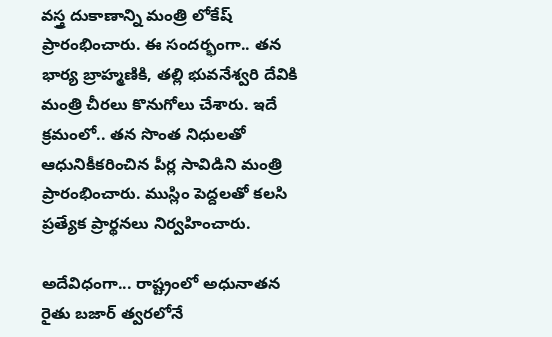వస్త్ర దుకాణాన్ని మంత్రి లోకేష్ ప్రారంభించారు. ఈ సందర్భంగా.. తన భార్య బ్రాహ్మణికి, తల్లి భువనేశ్వరి దేవికి మంత్రి చీరలు కొనుగోలు చేశారు. ఇదే క్రమంలో.. తన సొంత నిధులతో ఆధునికీకరించిన పీర్ల సావిడిని మంత్రి ప్రారంభించారు. ముస్లిం పెద్దలతో కలసి ప్రత్యేక ప్రార్థనలు నిర్వహించారు.

అదేవిధంగా... రాష్ట్రంలో అధునాతన రైతు బజార్ త్వరలోనే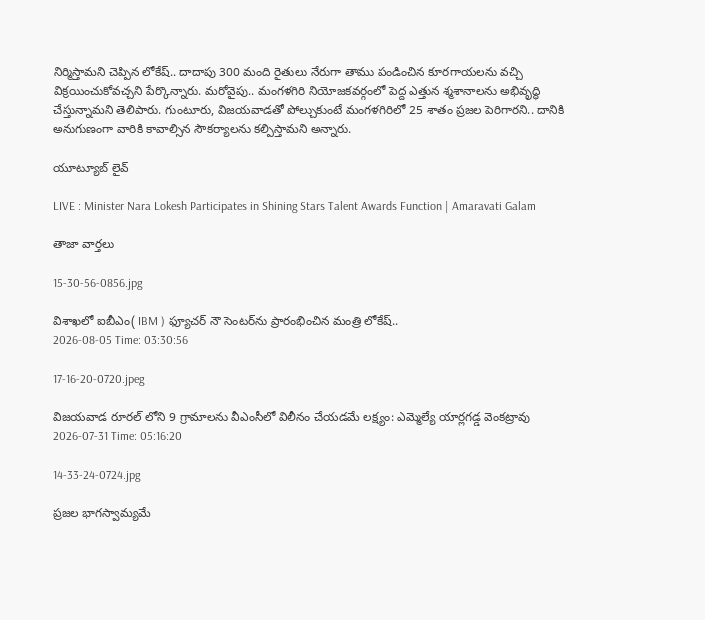నిర్మిస్తామని చెప్పిన లోకేష్.. దాదాపు 300 మంది రైతులు నేరుగా తాము పండించిన కూరగాయలను వచ్చి విక్రయించుకోవచ్చని పేర్కొన్నారు. మరోవైపు.. మంగళగిరి నియోజకవర్గంలో పెద్ద ఎత్తున శ్మశానాలను అభివృద్ధి చేస్తున్నామని తెలిపారు. గుంటూరు, విజయవాడతో పోల్చుకుంటే మంగళగిరిలో 25 శాతం ప్రజల పెరిగారని.. దానికి అనుగుణంగా వారికి కావాల్సిన సౌకర్యాలను కల్పిస్తామని అన్నారు.

యూట్యూబ్ లైవ్

LIVE : Minister Nara Lokesh Participates in Shining Stars Talent Awards Function | Amaravati Galam

తాజా వార్తలు

15-30-56-0856.jpg

విశాఖలో ఐబీఎం( IBM ) ఫ్యూచర్ నౌ సెంటర్‌ను ప్రారంభించిన మంత్రి లోకేష్..
2026-08-05 Time: 03:30:56

17-16-20-0720.jpeg

విజయవాడ రూరల్ లోని 9 గ్రామాలను వీఎంసీలో విలీనం చేయడమే లక్ష్యం: ఎమ్మెల్యే యార్లగడ్డ వెంకట్రావు
2026-07-31 Time: 05:16:20

14-33-24-0724.jpg

ప్ర‌జ‌ల భాగ‌స్వామ్య‌మే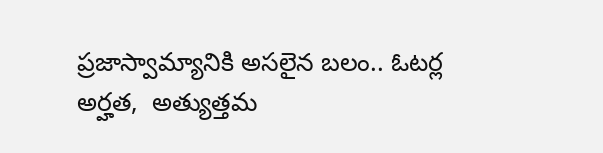ప్రజాస్వామ్యానికి అస‌లైన బ‌లం.. ఓట‌ర్ల అర్హ‌త‌,  అత్యుత్త‌మ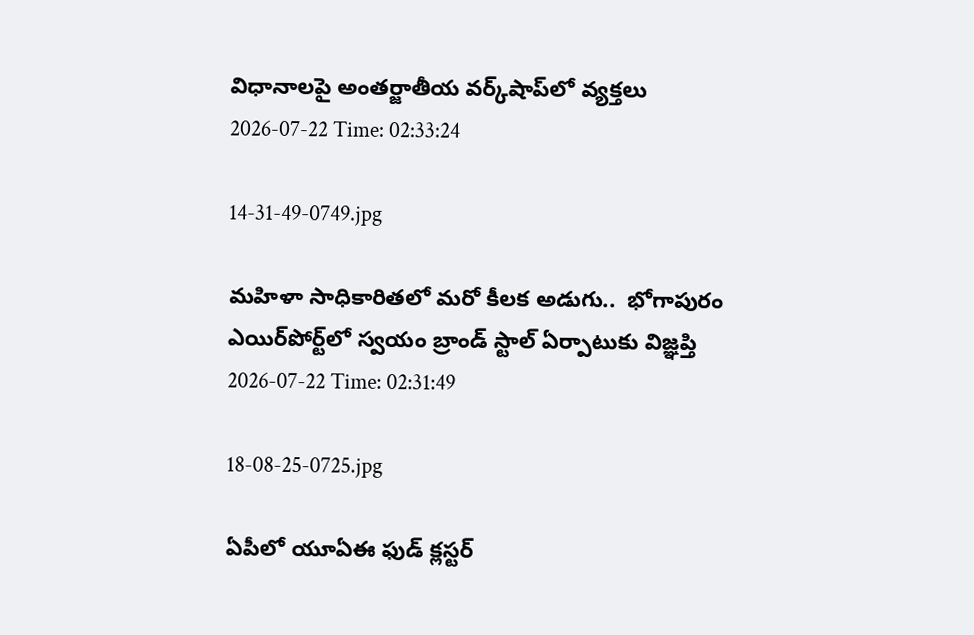విధానాల‌పై అంతర్జాతీయ వ‌ర్క్‌షాప్‌లో వ్యక్తలు
2026-07-22 Time: 02:33:24

14-31-49-0749.jpg

మ‌హిళా సాధికారిత‌లో మ‌రో కీల‌క అడుగు..  భోగాపురం ఎయిర్‌పోర్ట్‌లో స్వ‌యం బ్రాండ్ స్టాల్ ఏర్పాటుకు విజ్ఞ‌ప్తి
2026-07-22 Time: 02:31:49

18-08-25-0725.jpg

ఏపీలో యూఏఈ ఫుడ్ క్లస్టర్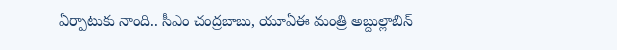ఏర్పాటుకు నాంది.. సీఎం చంద్రబాబు, యూఏఈ మంత్రి అబ్దుల్లాబిన్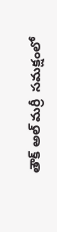తౌక్ అల్ మర్రీ  సమక్షంలో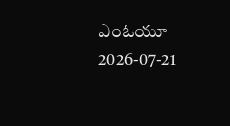ఎంఓయూ
2026-07-21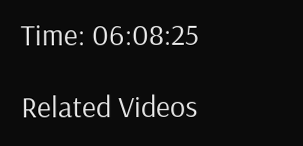Time: 06:08:25

Related Videos